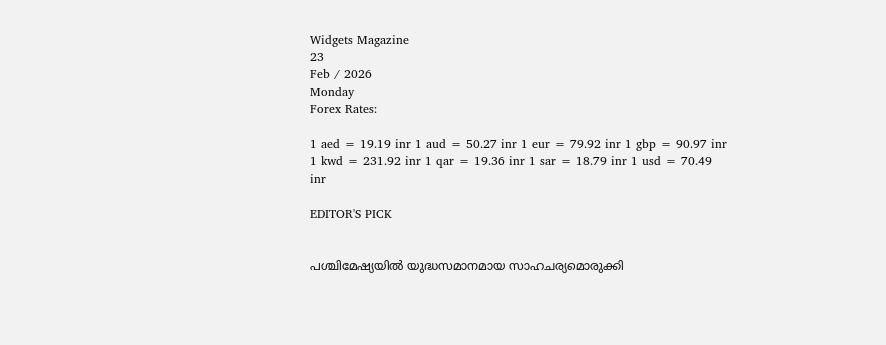Widgets Magazine
23
Feb / 2026
Monday
Forex Rates:

1 aed = 19.19 inr 1 aud = 50.27 inr 1 eur = 79.92 inr 1 gbp = 90.97 inr 1 kwd = 231.92 inr 1 qar = 19.36 inr 1 sar = 18.79 inr 1 usd = 70.49 inr

EDITOR'S PICK


പശ്ചിമേഷ്യയില്‍ യുദ്ധസമാനമായ സാഹചര്യമൊരുക്കി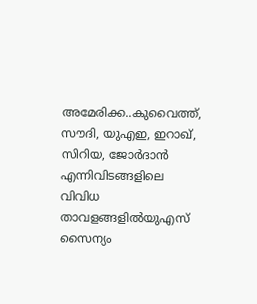അമേരിക്ക..കുവൈത്ത്, സൗദി, യുഎഇ, ഇറാഖ്, സിറിയ, ജോർദാൻ എന്നിവിടങ്ങളിലെ വിവിധ താവളങ്ങളിൽയുഎസ് സൈന്യം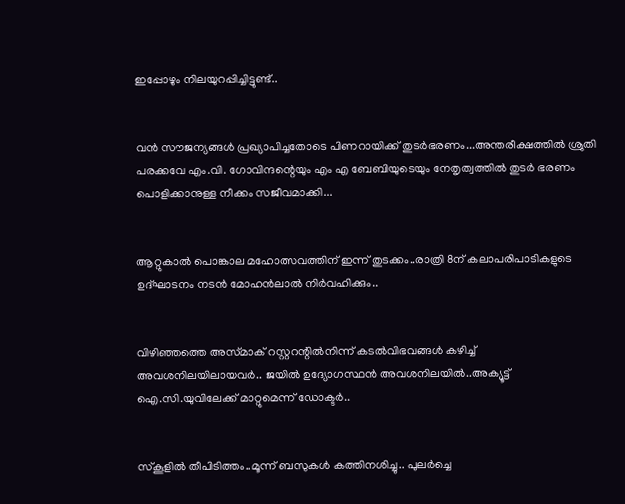ഇപ്പോഴും നിലയുറപ്പിച്ചിട്ടുണ്ട്..


വൻ സൗജന്യങ്ങൾ പ്രഖ്യാപിച്ചതോടെ പിണറായിക്ക് തുടർഭരണം...അന്തരീക്ഷത്തിൽ ശ്രുതി പരക്കവേ എം.വി. ഗോവിന്ദന്റെയും എം എ ബേബിയുടെയും നേതൃത്വത്തിൽ തുടർ ഭരണം പൊളിക്കാനുള്ള നീക്കം സജീവമാക്കി...


ആറ്റുകാൽ പൊങ്കാല മഹോത്സവത്തിന് ഇന്ന് തുടക്കം..രാത്രി 8ന് കലാപരിപാടികളുടെ ഉദ്ഘാടനം നടൻ മോഹൻലാൽ നിർവഹിക്കും..


വിഴിഞ്ഞത്തെ അസ്‌മാക്‌ റസ്റ്ററന്റിൽനിന്ന് കടൽവിഭവങ്ങൾ കഴിച്ച് അവശനിലയിലായവർ.. ജയിൽ ഉദ്യോഗസ്ഥൻ അവശനിലയിൽ..അക്യൂട്ട് ഐ.സി.യുവിലേക്ക് മാറ്റുമെന്ന് ഡോക്ടർ..


സ്‌കൂളിൽ തീപിടിത്തം..മൂന്ന് ബസുകള്‍ കത്തിനശിച്ചു.. പുലർച്ചെ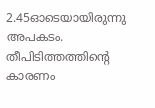2.45ഓടെയായിരുന്നു അപകടം. തീപിടിത്തത്തിന്റെ കാരണം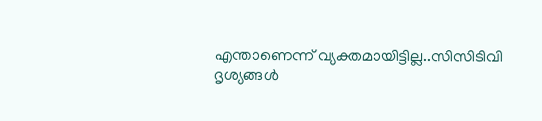എന്താണെന്ന് വ്യക്തമായിട്ടില്ല..സിസിടിവി ദൃശ്യങ്ങൾ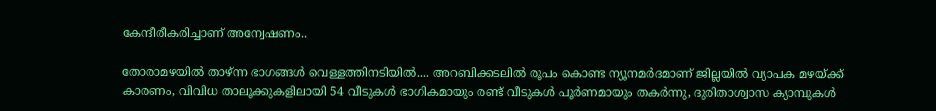കേന്ദീരീകരിച്ചാണ് അന്വേഷണം..

തോരാമഴയില്‍ താഴ്ന്ന ഭാഗങ്ങള്‍ വെള്ളത്തിനടിയില്‍.... അറബിക്കടലില്‍ രൂപം കൊണ്ട ന്യൂനമര്‍ദമാണ് ജില്ലയില്‍ വ്യാപക മഴയ്ക്ക് കാരണം, വിവിധ താലൂക്കുകളിലായി 54 വീടുകള്‍ ഭാഗികമായും രണ്ട് വീടുകള്‍ പൂര്‍ണമായും തകര്‍ന്നു, ദുരിതാശ്വാസ ക്യാമ്പുകള്‍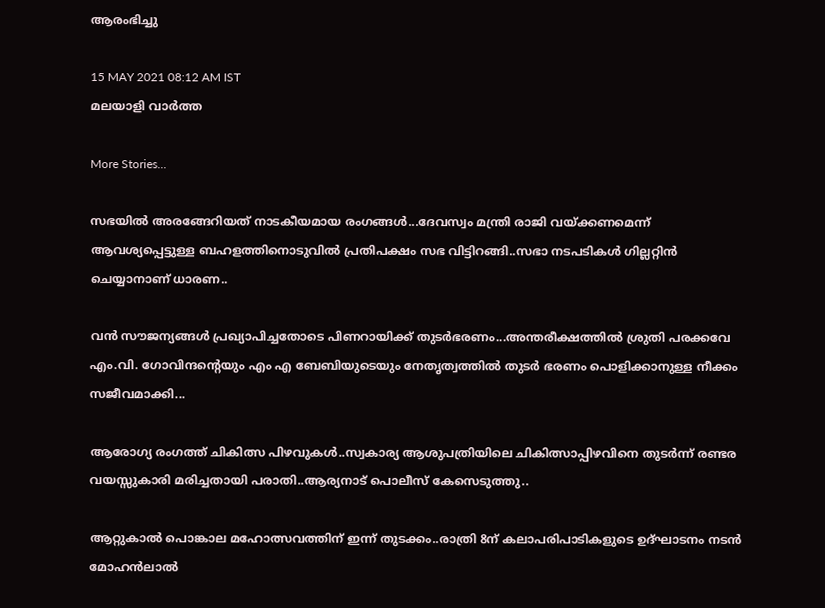ആരംഭിച്ചു

15 MAY 2021 08:12 AM IST
മലയാളി വാര്‍ത്ത

More Stories...

സഭയില്‍ അരങ്ങേറിയത് നാടകീയമായ രംഗങ്ങള്‍...ദേവസ്വം മന്ത്രി രാജി വയ്ക്കണമെന്ന് ആവശ്യപ്പെട്ടുള്ള ബഹളത്തിനൊടുവില്‍ പ്രതിപക്ഷം സഭ വിട്ടിറങ്ങി..സഭാ നടപടികള്‍ ഗില്ലറ്റിന്‍ ചെയ്യാനാണ് ധാരണ..

വൻ സൗജന്യങ്ങൾ പ്രഖ്യാപിച്ചതോടെ പിണറായിക്ക് തുടർഭരണം...അന്തരീക്ഷത്തിൽ ശ്രുതി പരക്കവേ എം.വി. ഗോവിന്ദന്റെയും എം എ ബേബിയുടെയും നേതൃത്വത്തിൽ തുടർ ഭരണം പൊളിക്കാനുള്ള നീക്കം സജീവമാക്കി...

ആരോഗ്യ രംഗത്ത് ചികിത്സ പിഴവുകൾ..സ്വകാര്യ ആശുപത്രിയിലെ ചികിത്സാപ്പിഴവിനെ തുടര്‍ന്ന് രണ്ടര വയസ്സുകാരി മരിച്ചതായി പരാതി..ആര്യനാട് പൊലീസ് കേസെടുത്തു..

ആറ്റുകാൽ പൊങ്കാല മഹോത്സവത്തിന് ഇന്ന് തുടക്കം..രാത്രി 8ന് കലാപരിപാടികളുടെ ഉദ്ഘാടനം നടൻ മോഹൻലാൽ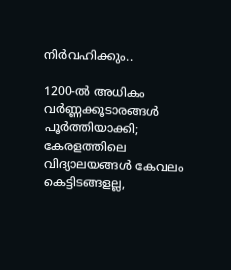നിർവഹിക്കും..

1200-ൽ അധികം വർണ്ണക്കൂടാരങ്ങൾ പൂർത്തിയാക്കി; കേരളത്തിലെ വിദ്യാലയങ്ങൾ കേവലം കെട്ടിടങ്ങളല്ല,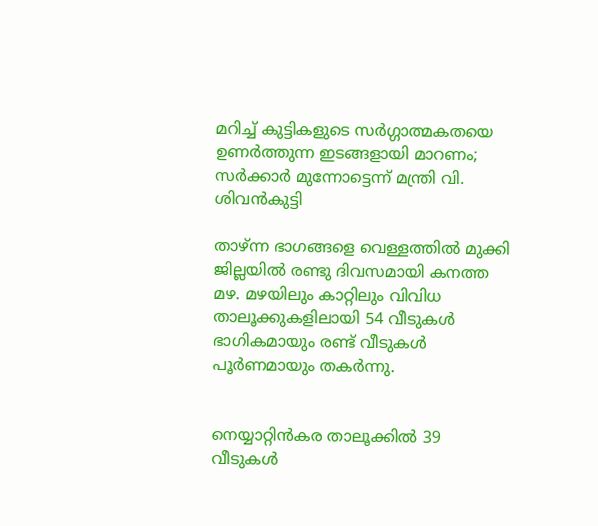മറിച്ച് കുട്ടികളുടെ സർഗ്ഗാത്മകതയെ ഉണർത്തുന്ന ഇടങ്ങളായി മാറണം; സർക്കാർ മുന്നോട്ടെന്ന് മന്ത്രി വി. ശിവൻകുട്ടി

താഴ്ന്ന ഭാഗങ്ങളെ വെള്ളത്തില്‍ മുക്കി ജില്ലയില്‍ രണ്ടു ദിവസമായി കനത്ത മഴ. മഴയിലും കാറ്റിലും വിവിധ താലൂക്കുകളിലായി 54 വീടുകള്‍ ഭാഗികമായും രണ്ട് വീടുകള്‍ പൂര്‍ണമായും തകര്‍ന്നു.


നെയ്യാറ്റിന്‍കര താലൂക്കില്‍ 39 വീടുകള്‍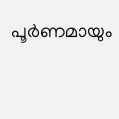പൂര്‍ണമായും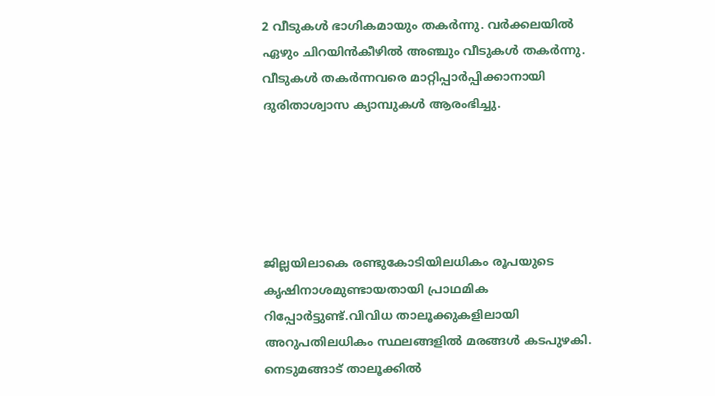2 വീടുകള്‍ ഭാഗികമായും തകര്‍ന്നു. വര്‍ക്കലയില്‍ ഏഴും ചിറയിന്‍കീഴില്‍ അഞ്ചും വീടുകള്‍ തകര്‍ന്നു. വീടുകള്‍ തകര്‍ന്നവരെ മാറ്റിപ്പാര്‍പ്പിക്കാനായി ദുരിതാശ്വാസ ക്യാമ്പുകള്‍ ആരംഭിച്ചു.





ജില്ലയിലാകെ രണ്ടുകോടിയിലധികം രൂപയുടെ കൃഷിനാശമുണ്ടായതായി പ്രാഥമിക റിപ്പോര്‍ട്ടുണ്ട്.വിവിധ താലൂക്കുകളിലായി അറുപതിലധികം സ്ഥലങ്ങളില്‍ മരങ്ങള്‍ കടപുഴകി. നെടുമങ്ങാട് താലൂക്കില്‍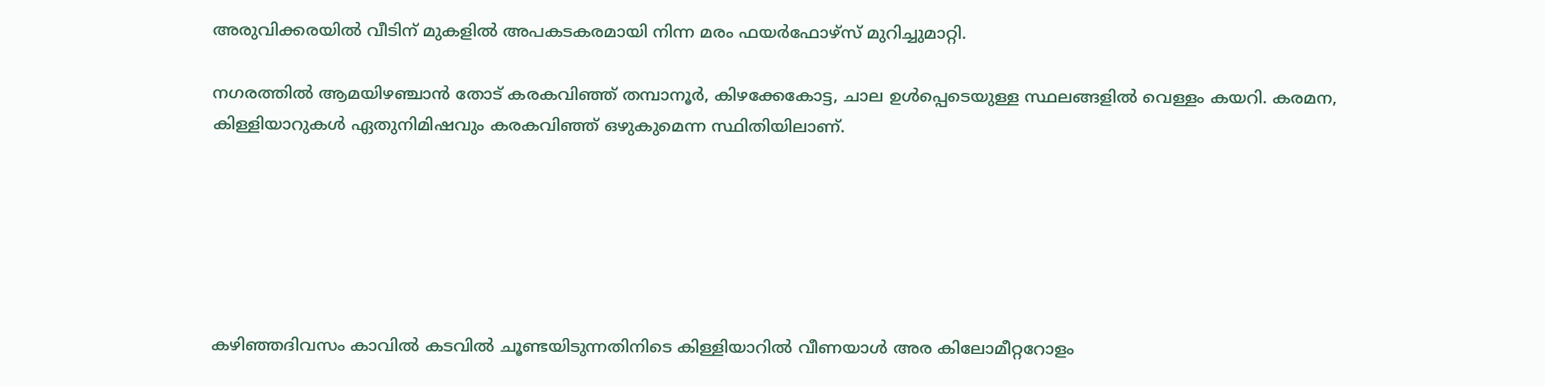അരുവിക്കരയില്‍ വീടിന് മുകളില്‍ അപകടകരമായി നിന്ന മരം ഫയര്‍ഫോഴ്സ് മുറിച്ചുമാറ്റി.

നഗരത്തില്‍ ആമയിഴഞ്ചാന്‍ തോട് കരകവിഞ്ഞ് തമ്പാനൂര്‍, കിഴക്കേകോട്ട, ചാല ഉള്‍പ്പെടെയുള്ള സ്ഥലങ്ങളില്‍ വെള്ളം കയറി. കരമന, കിള്ളിയാറുകള്‍ ഏതുനിമിഷവും കരകവിഞ്ഞ് ഒഴുകുമെന്ന സ്ഥിതിയിലാണ്.






കഴിഞ്ഞദിവസം കാവില്‍ കടവില്‍ ചൂണ്ടയിടുന്നതിനിടെ കിള്ളിയാറില്‍ വീണയാള്‍ അര കിലോമീറ്ററോളം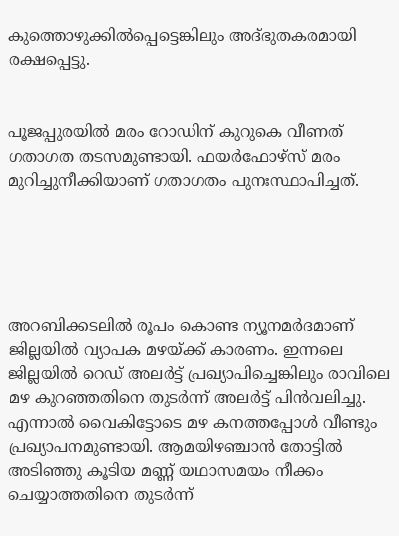കുത്തൊഴുക്കില്‍പ്പെട്ടെങ്കിലും അദ്ഭുതകരമായി രക്ഷപ്പെട്ടു.


പൂജപ്പുരയില്‍ മരം റോഡിന് കുറുകെ വീണത് ഗതാഗത തടസമുണ്ടായി. ഫയര്‍ഫോഴ്‌സ് മരം മുറിച്ചുനീക്കിയാണ് ഗതാഗതം പുനഃസ്ഥാപിച്ചത്.





അറബിക്കടലില്‍ രൂപം കൊണ്ട ന്യൂനമര്‍ദമാണ് ജില്ലയില്‍ വ്യാപക മഴയ്ക്ക് കാരണം. ഇന്നലെ ജില്ലയില്‍ റെഡ് അലര്‍ട്ട് പ്രഖ്യാപിച്ചെങ്കിലും രാവിലെ മഴ കുറഞ്ഞതിനെ തുടര്‍ന്ന് അലര്‍ട്ട് പിന്‍വലിച്ചു. എന്നാല്‍ വൈകിട്ടോടെ മഴ കനത്തപ്പോള്‍ വീണ്ടും പ്രഖ്യാപനമുണ്ടായി. ആമയിഴഞ്ചാന്‍ തോട്ടില്‍ അടിഞ്ഞു കൂടിയ മണ്ണ് യഥാസമയം നീക്കം ചെയ്യാത്തതിനെ തുടര്‍ന്ന്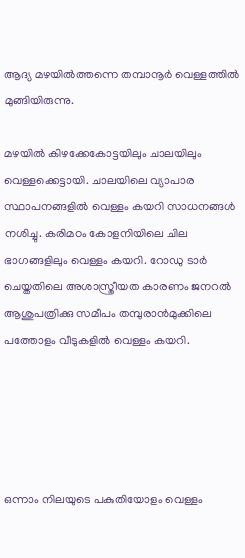ആദ്യ മഴയില്‍ത്തന്നെ തമ്പാനൂര്‍ വെള്ളത്തില്‍ മുങ്ങിയിരുന്നു.

മഴയില്‍ കിഴക്കേകോട്ടയിലും ചാലയിലും വെള്ളക്കെട്ടായി. ചാലയിലെ വ്യാപാര സ്ഥാപനങ്ങളില്‍ വെള്ളം കയറി സാധനങ്ങള്‍ നശിച്ചു. കരിമഠം കോളനിയിലെ ചില ഭാഗങ്ങളിലും വെള്ളം കയറി. റോഡു ടാര്‍ ചെയ്തതിലെ അശാസ്ത്രീയത കാരണം ജനറല്‍ ആശുപത്രിക്കു സമീപം തമ്പുരാന്‍മുക്കിലെ പത്തോളം വീടുകളില്‍ വെള്ളം കയറി.





ഒന്നാം നിലയുടെ പകുതിയോളം വെള്ളം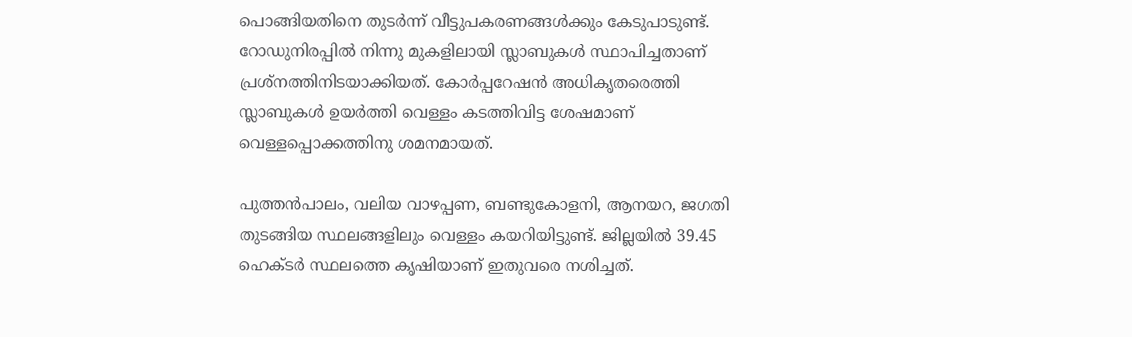പൊങ്ങിയതിനെ തുടര്‍ന്ന് വീട്ടുപകരണങ്ങള്‍ക്കും കേടുപാടുണ്ട്. റോഡുനിരപ്പില്‍ നിന്നു മുകളിലായി സ്ലാബുകള്‍ സ്ഥാപിച്ചതാണ് പ്രശ്നത്തിനിടയാക്കിയത്. കോര്‍പ്പറേഷന്‍ അധികൃതരെത്തി സ്ലാബുകള്‍ ഉയര്‍ത്തി വെള്ളം കടത്തിവിട്ട ശേഷമാണ് വെള്ളപ്പൊക്കത്തിനു ശമനമായത്.

പുത്തന്‍പാലം, വലിയ വാഴപ്പണ, ബണ്ടുകോളനി, ആനയറ, ജഗതി തുടങ്ങിയ സ്ഥലങ്ങളിലും വെള്ളം കയറിയിട്ടുണ്ട്. ജില്ലയില്‍ 39.45 ഹെക്ടര്‍ സ്ഥലത്തെ കൃഷിയാണ് ഇതുവരെ നശിച്ചത്.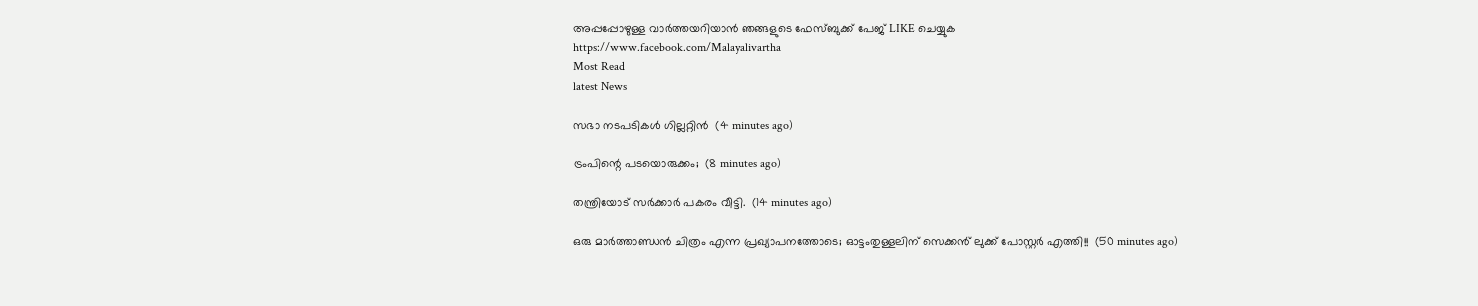അപ്പപ്പോഴുള്ള വാര്‍ത്തയറിയാന്‍ ഞങ്ങളുടെ ഫേസ്‌ബുക്ക്‌ പേജ് LIKE ചെയ്യുക
https://www.facebook.com/Malayalivartha
Most Read
latest News

സഭാ നടപടികള്‍ ഗില്ലറ്റിന്‍  (4 minutes ago)

ട്രംപിന്റെ പടയൊരുക്കം;  (8 minutes ago)

തന്ത്രിയോട് സർക്കാർ പകരം വീട്ടി.  (14 minutes ago)

ഒരു മാർത്താണ്ഡൻ ചിത്രം എന്ന പ്രഖ്യാപനത്തോടെ; ഓട്ടംതുള്ളലിന് സെക്കൻ് ലുക്ക് പോസ്റ്റർ എത്തി!!  (50 minutes ago)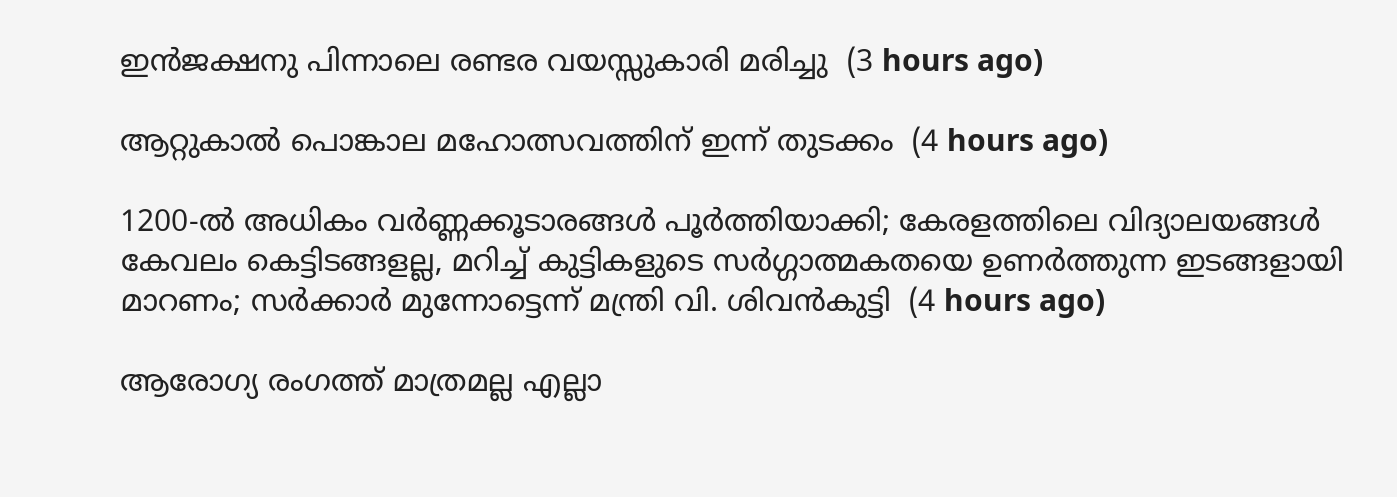ഇൻജക്ഷനു പിന്നാലെ രണ്ടര വയസ്സുകാരി മരിച്ചു  (3 hours ago)

ആറ്റുകാൽ പൊങ്കാല മഹോത്സവത്തിന് ഇന്ന് തുടക്കം  (4 hours ago)

1200-ൽ അധികം വർണ്ണക്കൂടാരങ്ങൾ പൂർത്തിയാക്കി; കേരളത്തിലെ വിദ്യാലയങ്ങൾ കേവലം കെട്ടിടങ്ങളല്ല, മറിച്ച് കുട്ടികളുടെ സർഗ്ഗാത്മകതയെ ഉണർത്തുന്ന ഇടങ്ങളായി മാറണം; സർക്കാർ മുന്നോട്ടെന്ന് മന്ത്രി വി. ശിവൻകുട്ടി  (4 hours ago)

ആരോഗ്യ രംഗത്ത് മാത്രമല്ല എല്ലാ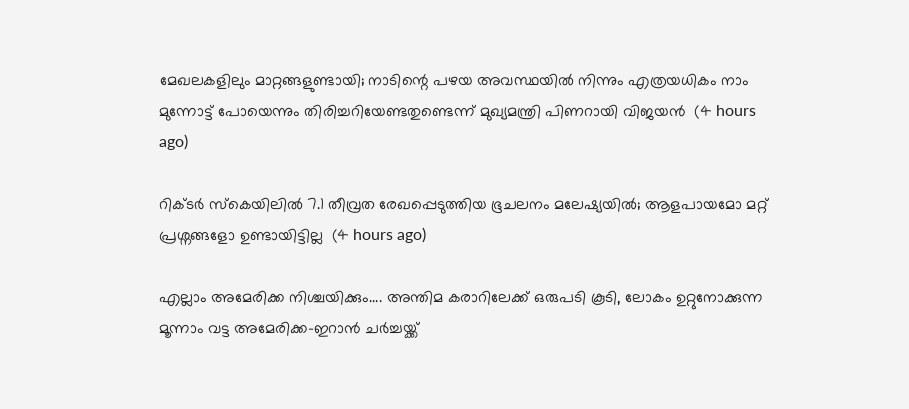മേഖലകളിലും മാറ്റങ്ങളുണ്ടായി; നാടിന്റെ പഴയ അവസ്ഥയിൽ നിന്നും എത്രയധികം നാം മുന്നോട്ട് പോയെന്നും തിരിച്ചറിയേണ്ടതുണ്ടെന്ന് മുഖ്യമന്ത്രി പിണറായി വിജയൻ  (4 hours ago)

റിക്ടർ സ്കെയിലിൽ 7.1 തീവ്രത രേഖപ്പെടുത്തിയ ഭൂചലനം മലേഷ്യയിൽ; ആളപായമോ മറ്റ് പ്രശ്നങ്ങളോ ഉണ്ടായിട്ടില്ല  (4 hours ago)

എല്ലാം അമേരിക്ക നിശ്ചയിക്കും.... അന്തിമ കരാറിലേക്ക് ഒരുപടി കൂടി, ലോകം ഉറ്റുനോക്കുന്ന മൂന്നാം വട്ട അമേരിക്ക-ഇറാൻ ചർച്ചയ്ക്ക്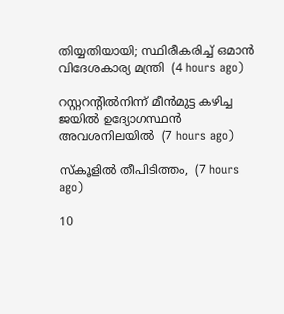തിയ്യതിയായി; സ്ഥിരീകരിച്ച് ഒമാൻ വിദേശകാര്യ മന്ത്രി  (4 hours ago)

റസ്റ്ററന്റിൽനിന്ന് മീൻമുട്ട കഴിച്ച ജയിൽ ഉദ്യോഗസ്ഥൻ അവശനിലയിൽ  (7 hours ago)

സ്‌കൂളിൽ തീപിടിത്തം,  (7 hours ago)

10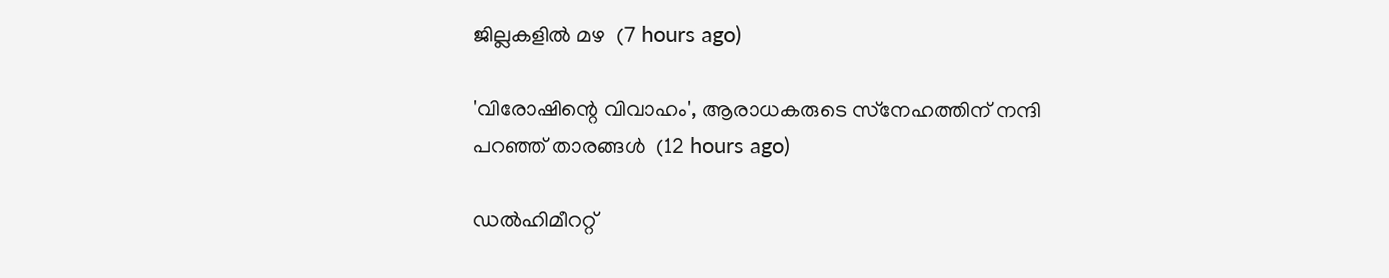ജില്ലകളിൽ മഴ  (7 hours ago)

'വിരോഷിന്റെ വിവാഹം', ആരാധകരുടെ സ്‌നേഹത്തിന് നന്ദി പറഞ്ഞ് താരങ്ങള്‍  (12 hours ago)

ഡല്‍ഹിമീററ്റ്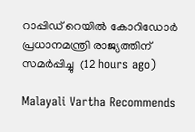റാപ്പിഡ് റെയില്‍ കോറിഡോര്‍ പ്രധാനമന്ത്രി രാജ്യത്തിന് സമര്‍പ്പിച്ചു  (12 hours ago)

Malayali Vartha Recommends